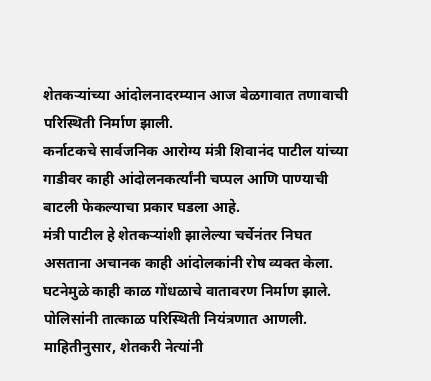शेतकऱ्यांच्या आंदोलनादरम्यान आज बेळगावात तणावाची परिस्थिती निर्माण झाली.
कर्नाटकचे सार्वजनिक आरोग्य मंत्री शिवानंद पाटील यांच्या गाडीवर काही आंदोलनकर्त्यांनी चप्पल आणि पाण्याची बाटली फेकल्याचा प्रकार घडला आहे.
मंत्री पाटील हे शेतकऱ्यांशी झालेल्या चर्चेनंतर निघत असताना अचानक काही आंदोलकांनी रोष व्यक्त केला. घटनेमुळे काही काळ गोंधळाचे वातावरण निर्माण झाले. पोलिसांनी तात्काळ परिस्थिती नियंत्रणात आणली.
माहितीनुसार, शेतकरी नेत्यांनी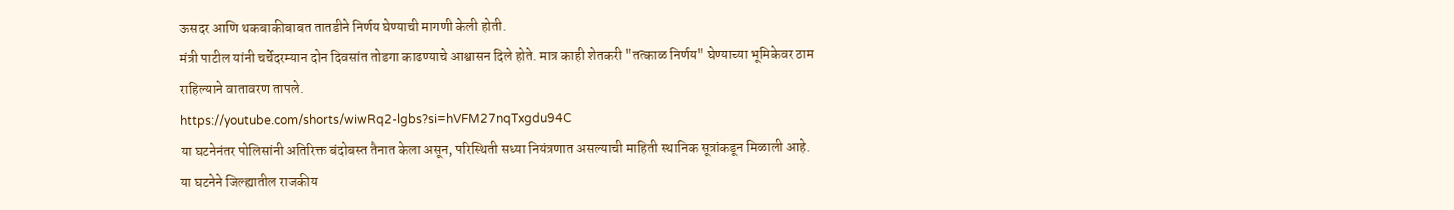ऊसदर आणि थकबाकीबाबत तातडीने निर्णय घेण्याची मागणी केली होती.
मंत्री पाटील यांनी चर्चेदरम्यान दोन दिवसांत तोडगा काढण्याचे आश्वासन दिले होते. मात्र काही शेतकरी "तत्काळ निर्णय" घेण्याच्या भूमिकेवर ठाम राहिल्याने वातावरण तापले.
https://youtube.com/shorts/wiwRq2-lgbs?si=hVFM27nqTxgdu94C
या घटनेनंतर पोलिसांनी अतिरिक्त बंदोबस्त तैनात केला असून, परिस्थिती सध्या नियंत्रणात असल्याची माहिती स्थानिक सूत्रांकडून मिळाली आहे.
या घटनेने जिल्ह्यातील राजकीय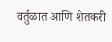वर्तुळात आणि शेतकरी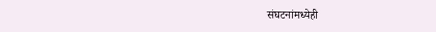संघटनांमध्येही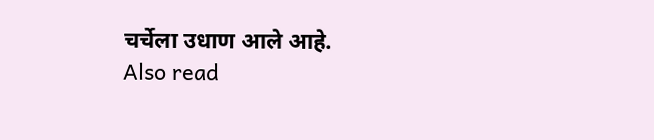चर्चेला उधाण आले आहे.
Also read